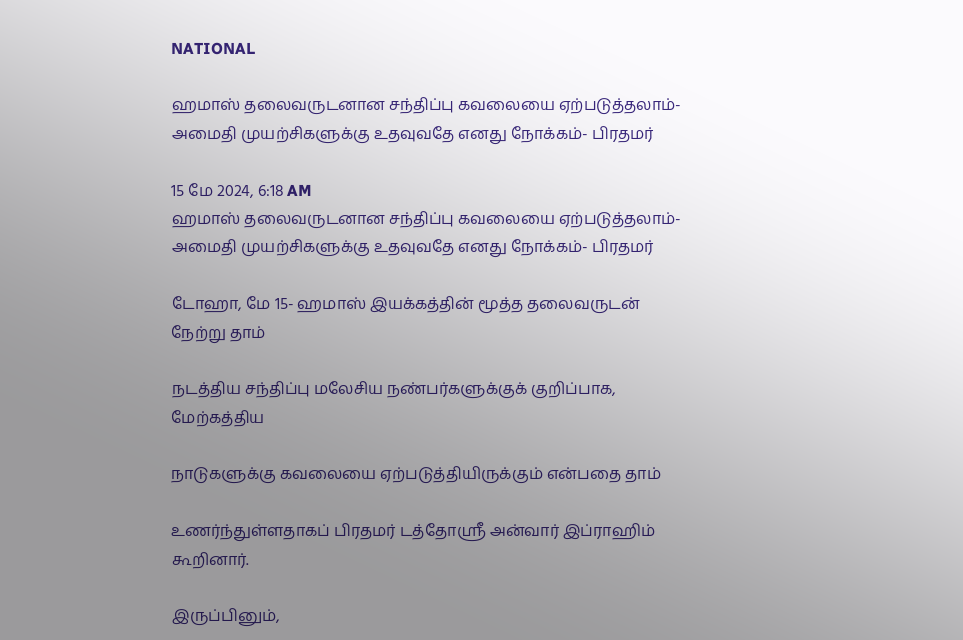NATIONAL

ஹமாஸ் தலைவருடனான சந்திப்பு கவலையை ஏற்படுத்தலாம்- அமைதி முயற்சிகளுக்கு உதவுவதே எனது நோக்கம்- பிரதமர்

15 மே 2024, 6:18 AM
ஹமாஸ் தலைவருடனான சந்திப்பு கவலையை ஏற்படுத்தலாம்- அமைதி முயற்சிகளுக்கு உதவுவதே எனது நோக்கம்- பிரதமர்

டோஹா, மே 15- ஹமாஸ் இயக்கத்தின் மூத்த தலைவருடன் நேற்று தாம்

நடத்திய சந்திப்பு மலேசிய நண்பர்களுக்குக் குறிப்பாக, மேற்கத்திய

நாடுகளுக்கு கவலையை ஏற்படுத்தியிருக்கும் என்பதை தாம்

உணர்ந்துள்ளதாகப் பிரதமர் டத்தோஸ்ரீ அன்வார் இப்ராஹிம் கூறினார்.

இருப்பினும்,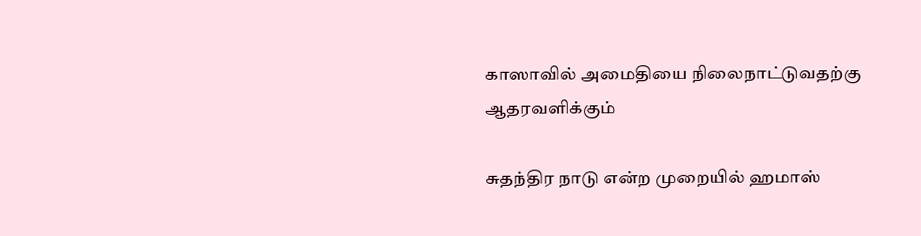காஸாவில் அமைதியை நிலைநாட்டுவதற்கு ஆதரவளிக்கும்

சுதந்திர நாடு என்ற முறையில் ஹமாஸ்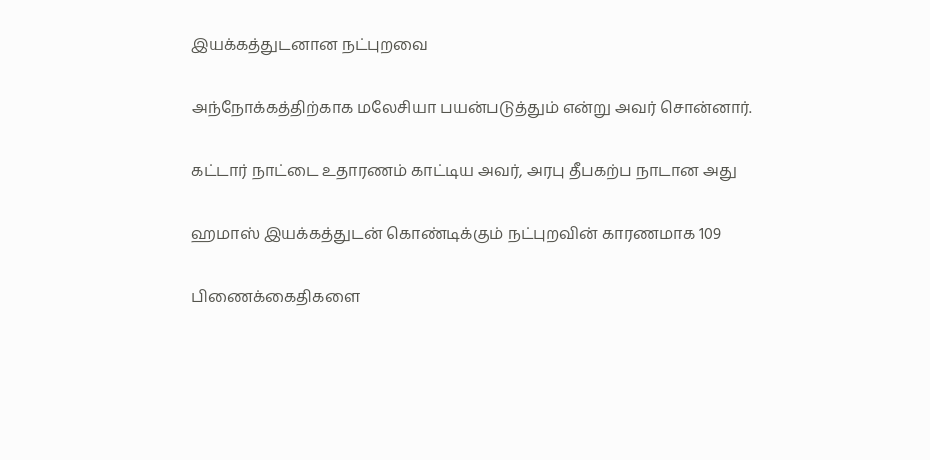இயக்கத்துடனான நட்புறவை

அந்நோக்கத்திற்காக மலேசியா பயன்படுத்தும் என்று அவர் சொன்னார்.

கட்டார் நாட்டை உதாரணம் காட்டிய அவர், அரபு தீபகற்ப நாடான அது

ஹமாஸ் இயக்கத்துடன் கொண்டிக்கும் நட்புறவின் காரணமாக 109

பிணைக்கைதிகளை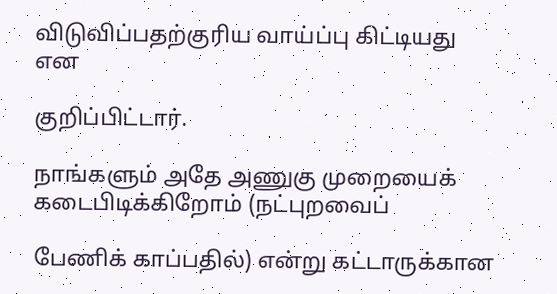விடுவிப்பதற்குரிய வாய்ப்பு கிட்டியது என

குறிப்பிட்டார்.

நாங்களும் அதே அணுகு முறையைக் கடைபிடிக்கிறோம் (நட்புறவைப்

பேணிக் காப்பதில்) என்று கட்டாருக்கான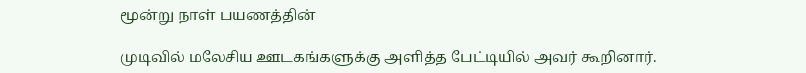மூன்று நாள் பயணத்தின்

முடிவில் மலேசிய ஊடகங்களுக்கு அளித்த பேட்டியில் அவர் கூறினார்.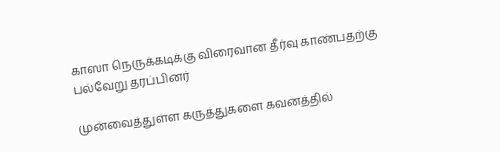காஸா நெருக்கடிக்கு விரைவான தீர்வு காண்பதற்கு பல்வேறு தரப்பினர்

முன்வைத்துள்ள கருத்துகளை கவனத்தில்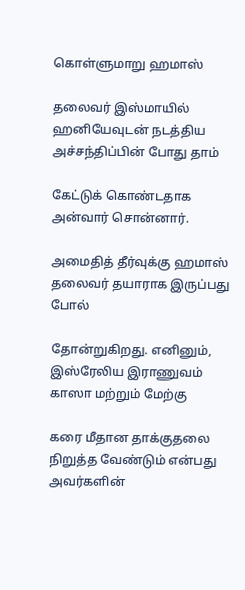கொள்ளுமாறு ஹமாஸ்

தலைவர் இஸ்மாயில் ஹனியேவுடன் நடத்திய அச்சந்திப்பின் போது தாம்

கேட்டுக் கொண்டதாக அன்வார் சொன்னார்.

அமைதித் தீர்வுக்கு ஹமாஸ் தலைவர் தயாராக இருப்பது போல்

தோன்றுகிறது. எனினும், இஸ்ரேலிய இராணுவம் காஸா மற்றும் மேற்கு

கரை மீதான தாக்குதலை நிறுத்த வேண்டும் என்பது அவர்களின்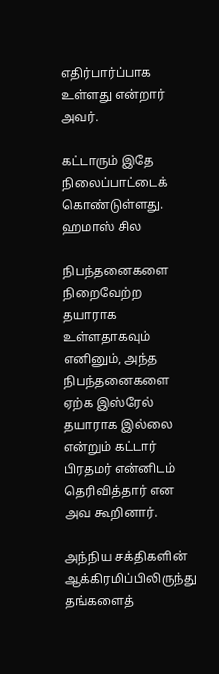எதிர்பார்ப்பாக உள்ளது என்றார் அவர்.

கட்டாரும் இதே நிலைப்பாட்டைக் கொண்டுள்ளது. ஹமாஸ் சில

நிபந்தனைகளை நிறைவேற்ற தயாராக உள்ளதாகவும் எனினும், அந்த நிபந்தனைகளை ஏற்க இஸ்ரேல் தயாராக இல்லை என்றும் கட்டார் பிரதமர் என்னிடம் தெரிவித்தார் என அவ கூறினார்.

அந்நிய சக்திகளின் ஆக்கிரமிப்பிலிருந்து தங்களைத்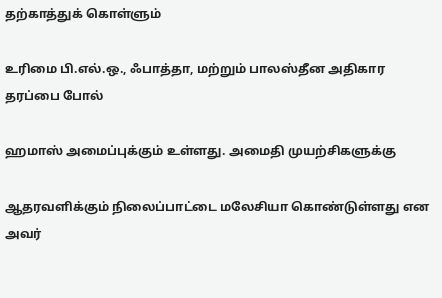தற்காத்துக் கொள்ளும்

உரிமை பி.எல்.ஒ., ஃபாத்தா, மற்றும் பாலஸ்தீன அதிகார தரப்பை போல்

ஹமாஸ் அமைப்புக்கும் உள்ளது. அமைதி முயற்சிகளுக்கு

ஆதரவளிக்கும் நிலைப்பாட்டை மலேசியா கொண்டுள்ளது என அவர்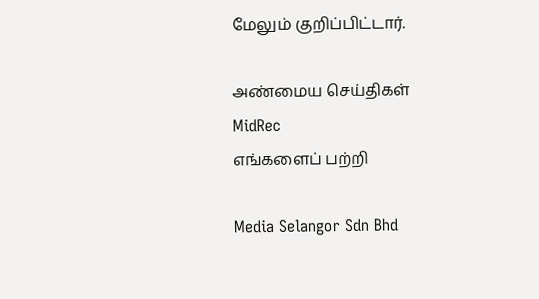மேலும் குறிப்பிட்டார்.

அண்மைய செய்திகள்
MidRec
எங்களைப் பற்றி

Media Selangor Sdn Bhd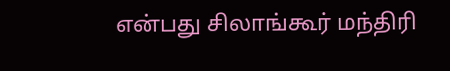என்பது சிலாங்கூர் மந்திரி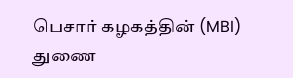பெசார் கழகத்தின் (MBI) துணை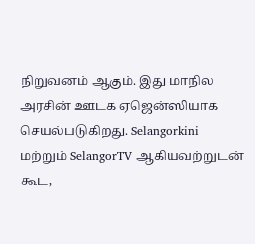நிறுவனம் ஆகும். இது மாநில அரசின் ஊடக ஏஜென்ஸியாக செயல்படுகிறது. Selangorkini மற்றும் SelangorTV ஆகியவற்றுடன் கூட,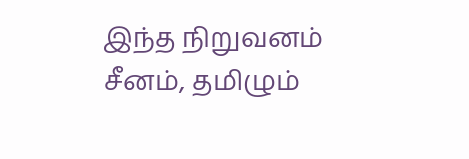இந்த நிறுவனம் சீனம், தமிழும்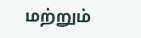மற்றும்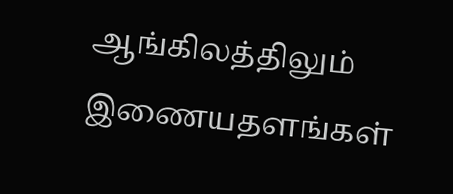ஆங்கிலத்திலும் இணையதளங்கள்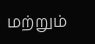மற்றும்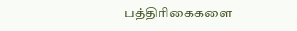பத்திரிகைகளை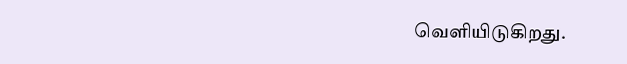வெளியிடுகிறது.